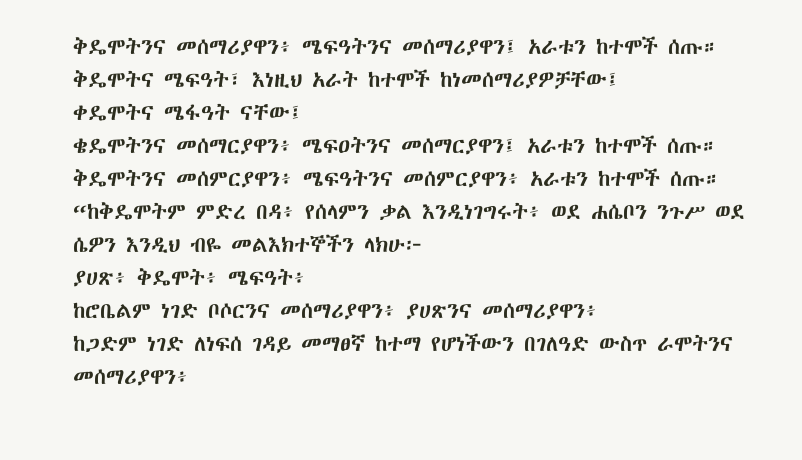ቅዴሞትንና መሰማሪያዋን፥ ሜፍዓትንና መሰማሪያዋን፤ አራቱን ከተሞች ሰጡ።
ቅዴሞትና ሜፍዓት፣ እነዚህ አራት ከተሞች ከነመሰማሪያዎቻቸው፤
ቀዴሞትና ሜፋዓት ናቸው፤
ቄዴሞትንና መሰማርያዋን፥ ሜፍዐትንና መሰማርያዋን፤ አራቱን ከተሞች ሰጡ።
ቅዴሞትንና መሰምርያዋን፥ ሜፍዓትንና መሰምርያዋን፥ አራቱን ከተሞች ሰጡ።
“ከቅዴሞትም ምድረ በዳ፥ የሰላምን ቃል እንዲነገግሩት፥ ወደ ሐሴቦን ንጉሥ ወደ ሴዎን እንዲህ ብዬ መልእክተኞችን ላክሁ፦
ያሀጽ፥ ቅዴሞት፥ ሜፍዓት፥
ከሮቤልም ነገድ ቦሶርንና መሰማሪያዋን፥ ያሀጽንና መሰማሪያዋን፥
ከጋድም ነገድ ለነፍሰ ገዳይ መማፀኛ ከተማ የሆነችውን በገለዓድ ውስጥ ራሞትንና መሰማሪያዋን፥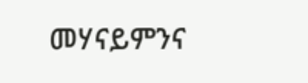መሃናይምንና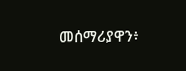መሰማሪያዋን፥